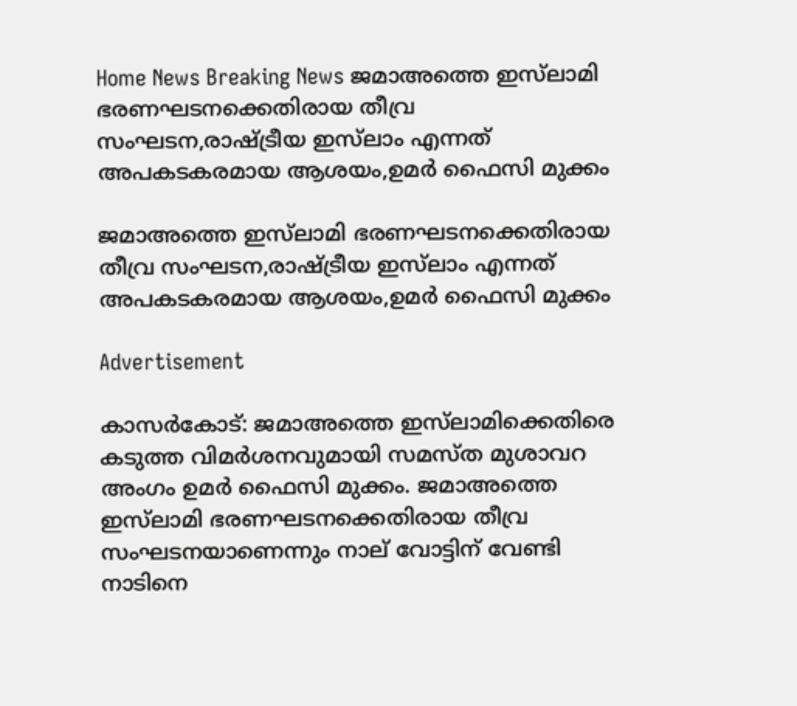Home News Breaking News ജമാഅത്തെ ഇസ്‌ലാമി ഭരണഘടനക്കെതിരായ തീവ്ര സംഘടന,രാഷ്ട്രീയ ഇസ്‌ലാം എന്നത് അപകടകരമായ ആശയം,ഉമർ ഫൈസി മുക്കം

ജമാഅത്തെ ഇസ്‌ലാമി ഭരണഘടനക്കെതിരായ തീവ്ര സംഘടന,രാഷ്ട്രീയ ഇസ്‌ലാം എന്നത് അപകടകരമായ ആശയം,ഉമർ ഫൈസി മുക്കം

Advertisement

കാസർകോട്: ജമാഅത്തെ ഇസ്‌ലാമിക്കെതിരെ കടുത്ത വിമർശനവുമായി സമസ്ത മുശാവറ അംഗം ഉമർ ഫൈസി മുക്കം. ജമാഅത്തെ ഇസ്‌ലാമി ഭരണഘടനക്കെതിരായ തീവ്ര സംഘടനയാണെന്നും നാല് വോട്ടിന് വേണ്ടി നാടിനെ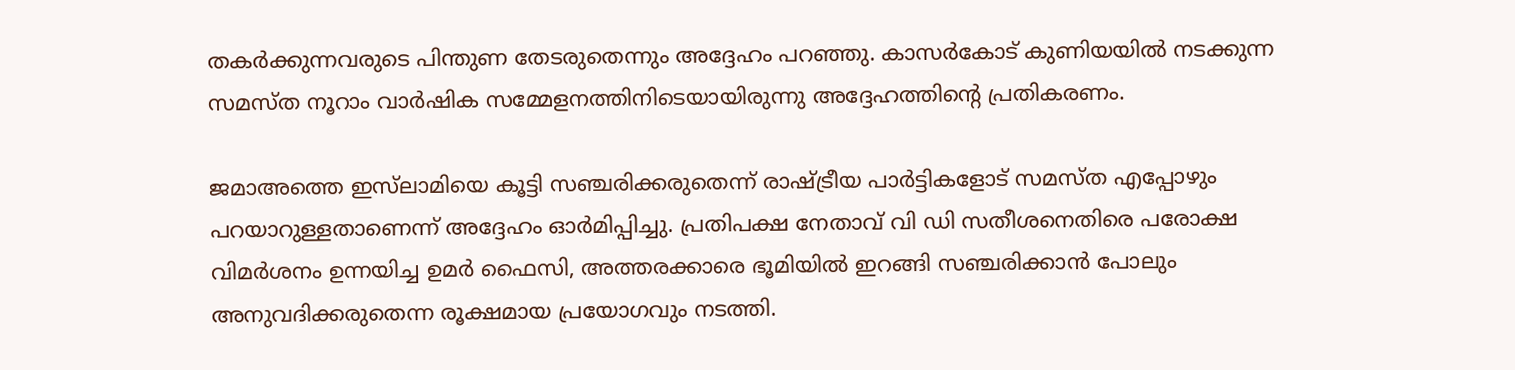തകർക്കുന്നവരുടെ പിന്തുണ തേടരുതെന്നും അദ്ദേഹം പറഞ്ഞു. കാസർകോട് കുണിയയിൽ നടക്കുന്ന സമസ്ത നൂറാം വാർഷിക സമ്മേളനത്തിനിടെയായിരുന്നു അദ്ദേഹത്തിൻ്റെ പ്രതികരണം.

ജമാഅത്തെ ഇസ്‌ലാമിയെ കൂട്ടി സഞ്ചരിക്കരുതെന്ന് രാഷ്ട്രീയ പാർട്ടികളോട് സമസ്ത എപ്പോഴും പറയാറുള്ളതാണെന്ന് അദ്ദേഹം ഓർമിപ്പിച്ചു. പ്രതിപക്ഷ നേതാവ് വി ഡി സതീശനെതിരെ പരോക്ഷ വിമർശനം ഉന്നയിച്ച ഉമർ ഫൈസി, അത്തരക്കാരെ ഭൂമിയിൽ ഇറങ്ങി സഞ്ചരിക്കാൻ പോലും അനുവദിക്കരുതെന്ന രൂക്ഷമായ പ്രയോഗവും നടത്തി.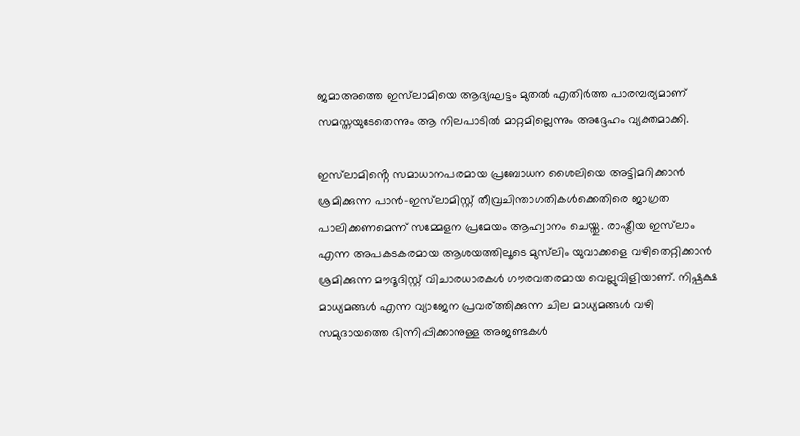ജമാഅത്തെ ഇസ്‌ലാമിയെ ആദ്യഘട്ടം മുതൽ എതിർത്ത പാരമ്പര്യമാണ് സമസ്തയുടേതെന്നും ആ നിലപാടിൽ മാറ്റമില്ലെന്നും അദ്ദേഹം വ്യക്തമാക്കി.

ഇസ്‌ലാമിൻ്റെ സമാധാനപരമായ പ്രബോധന ശൈലിയെ അട്ടിമറിക്കാൻ ശ്രമിക്കുന്ന പാൻ-ഇസ്‌ലാമിസ്റ്റ് തീവ്രചിന്താഗതികൾക്കെതിരെ ജാഗ്രത പാലിക്കണമെന്ന് സമ്മേളന പ്രമേയം ആഹ്വാനം ചെയ്തു. രാഷ്ട്രീയ ഇസ്‌ലാം എന്ന അപകടകരമായ ആശയത്തിലൂടെ മുസ്‌ലിം യുവാക്കളെ വഴിതെറ്റിക്കാൻ ശ്രമിക്കുന്ന മൗദൂദിസ്റ്റ് വിചാരധാരകൾ ഗൗരവതരമായ വെല്ലുവിളിയാണ്. നിഷ്പക്ഷ മാധ്യമങ്ങൾ എന്ന വ്യാജേന പ്രവര്ത്തിക്കുന്ന ചില മാധ്യമങ്ങൾ വഴി സമുദായത്തെ ഭിന്നിപ്പിക്കാനുള്ള അജണ്ടകൾ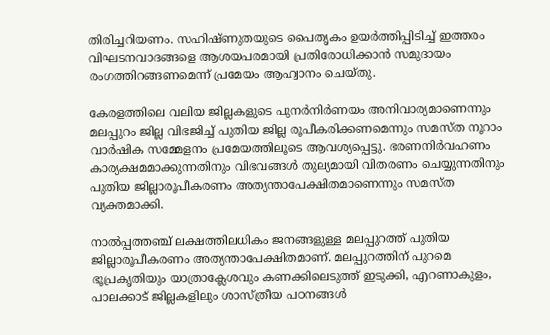തിരിച്ചറിയണം. സഹിഷ്ണുതയുടെ പൈതൃകം ഉയർത്തിപ്പിടിച്ച് ഇത്തരം വിഘടനവാദങ്ങളെ ആശയപരമായി പ്രതിരോധിക്കാൻ സമുദായം രംഗത്തിറങ്ങണമെന്ന് പ്രമേയം ആഹ്വാനം ചെയ്തു.

കേരളത്തിലെ വലിയ ജില്ലകളുടെ പുനർനിർണയം അനിവാര്യമാണെന്നും മലപ്പുറം ജില്ല വിഭജിച്ച് പുതിയ ജില്ല രൂപീകരിക്കണമെന്നും സമസ്ത നൂറാം വാർഷിക സമ്മേളനം പ്രമേയത്തിലൂടെ ആവശ്യപ്പെട്ടു. ഭരണനിർവഹണം കാര്യക്ഷമമാക്കുന്നതിനും വിഭവങ്ങൾ തുല്യമായി വിതരണം ചെയ്യുന്നതിനും പുതിയ ജില്ലാരൂപീകരണം അത്യന്താപേക്ഷിതമാണെന്നും സമസ്ത വ്യക്തമാക്കി.

നാൽപ്പത്തഞ്ച് ലക്ഷത്തിലധികം ജനങ്ങളുള്ള മലപ്പുറത്ത് പുതിയ ജില്ലാരൂപീകരണം അത്യന്താപേക്ഷിതമാണ്. മലപ്പുറത്തിന് പുറമെ ഭൂപ്രകൃതിയും യാത്രാക്ലേശവും കണക്കിലെടുത്ത് ഇടുക്കി, എറണാകുളം, പാലക്കാട് ജില്ലകളിലും ശാസ്ത്രീയ പഠനങ്ങൾ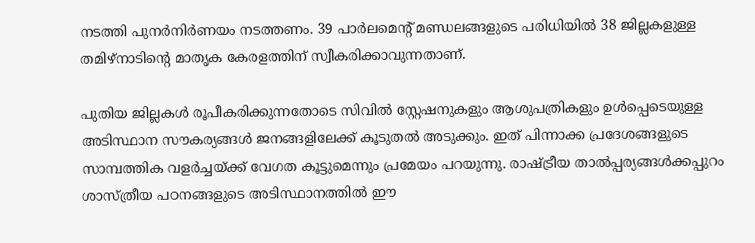നടത്തി പുനർനിർണയം നടത്തണം. 39 പാർലമെൻ്റ് മണ്ഡലങ്ങളുടെ പരിധിയിൽ 38 ജില്ലകളുള്ള തമിഴ്നാടിൻ്റെ മാതൃക കേരളത്തിന് സ്വീകരിക്കാവുന്നതാണ്.

പുതിയ ജില്ലകൾ രൂപീകരിക്കുന്നതോടെ സിവിൽ സ്റ്റേഷനുകളും ആശുപത്രികളും ഉൾപ്പെടെയുള്ള അടിസ്ഥാന സൗകര്യങ്ങൾ ജനങ്ങളിലേക്ക് കൂടുതൽ അടുക്കും. ഇത് പിന്നാക്ക പ്രദേശങ്ങളുടെ സാമ്പത്തിക വളർച്ചയ്ക്ക് വേഗത കൂട്ടുമെന്നും പ്രമേയം പറയുന്നു. രാഷ്ട്രീയ താൽപ്പര്യങ്ങൾക്കപ്പുറം ശാസ്ത്രീയ പഠനങ്ങളുടെ അടിസ്ഥാനത്തിൽ ഈ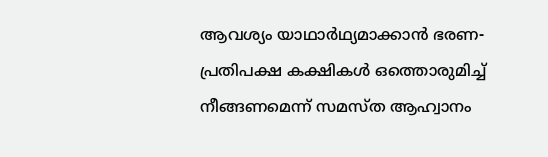ആവശ്യം യാഥാർഥ്യമാക്കാൻ ഭരണ-പ്രതിപക്ഷ കക്ഷികൾ ഒത്തൊരുമിച്ച് നീങ്ങണമെന്ന് സമസ്ത ആഹ്വാനം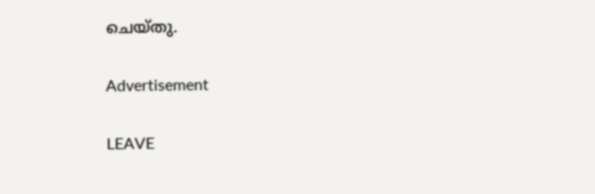ചെയ്തു.

Advertisement

LEAVE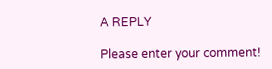A REPLY

Please enter your comment!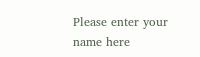Please enter your name here